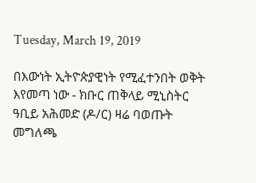Tuesday, March 19, 2019

በእውነት ኢትዮጵያዊነት የሚፈተንበት ወቅት እየመጣ ነው - ክቡር ጠቅላይ ሚኒስትር ዓቢይ አሕመድ (ዶ/ር) ዛሬ ባወጡት መግለጫ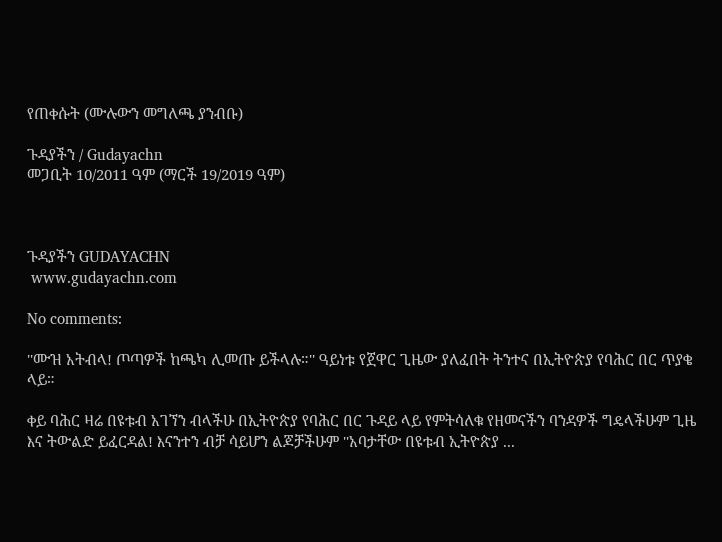የጠቀሱት (ሙሉውን መግለጫ ያንብቡ)

ጉዳያችን / Gudayachn
መጋቢት 10/2011 ዓም (ማርች 19/2019 ዓም)



ጉዳያችን GUDAYACHN
 www.gudayachn.com

No comments:

''ሙዝ አትብላ! ጦጣዎች ከጫካ ሊመጡ ይችላሉ።'' ዓይነቱ የጀዋር ጊዜው ያለፈበት ትንተና በኢትዮጵያ የባሕር በር ጥያቄ ላይ።

ቀይ ባሕር ዛሬ በዩቱብ አገኘን ብላችሁ በኢትዮጵያ የባሕር በር ጉዳይ ላይ የምትሳለቁ የዘመናችን ባንዳዎች ግዴላችሁም ጊዜ እና ትውልድ ይፈርዳል! እናንተን ብቻ ሳይሆን ልጆቻችሁም ''አባታቸው በዩቱብ ኢትዮጵያ ...